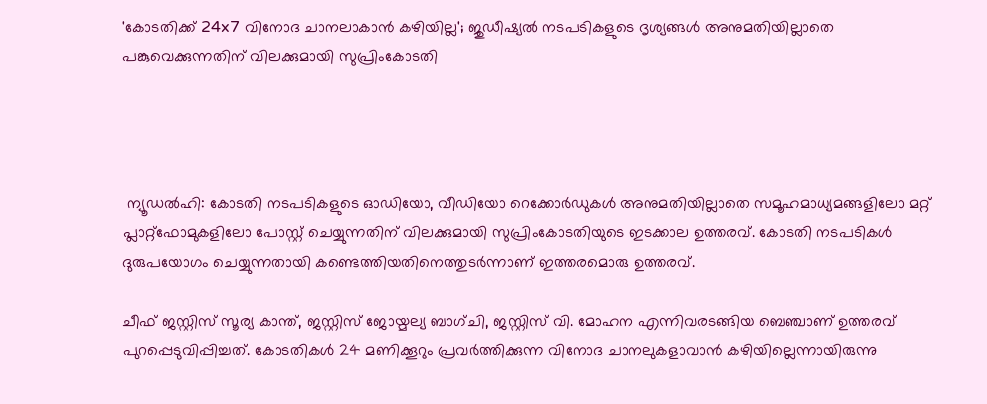'കോടതിക്ക് 24x7 വിനോദ ചാനലാകാൻ കഴിയില്ല'; ജുഡീഷ്യൽ നടപടികളുടെ ദൃശ്യങ്ങൾ അനുമതിയില്ലാതെ പങ്കുവെക്കുന്നതിന് വിലക്കുമായി സുപ്രിംകോടതി




 ന്യൂഡൽഹി: കോടതി നടപടികളുടെ ഓഡിയോ, വീഡിയോ റെക്കോർഡുകൾ അനുമതിയില്ലാതെ സമൂഹമാധ്യമങ്ങളിലോ മറ്റ് പ്ലാറ്റ്ഫോമുകളിലോ പോസ്റ്റ് ചെയ്യുന്നതിന് വിലക്കുമായി സുപ്രിംകോടതിയുടെ ഇടക്കാല ഉത്തരവ്. കോടതി നടപടികൾ ദുരുപയോഗം ചെയ്യുന്നതായി കണ്ടെത്തിയതിനെത്തുടർന്നാണ് ഇത്തരമൊരു ഉത്തരവ്.

ചീഫ് ജസ്റ്റിസ് സൂര്യ കാന്ത്, ജസ്റ്റിസ് ജോയ്മല്യ ബാഗ്ചി, ജസ്റ്റിസ് വി. മോഹന എന്നിവരടങ്ങിയ ബെഞ്ചാണ് ഉത്തരവ് പുറപ്പെടുവിപ്പിച്ചത്. കോടതികൾ 24 മണിക്കൂറും പ്രവർത്തിക്കുന്ന വിനോദ ചാനലുകളാവാൻ കഴിയില്ലെന്നായിരുന്നു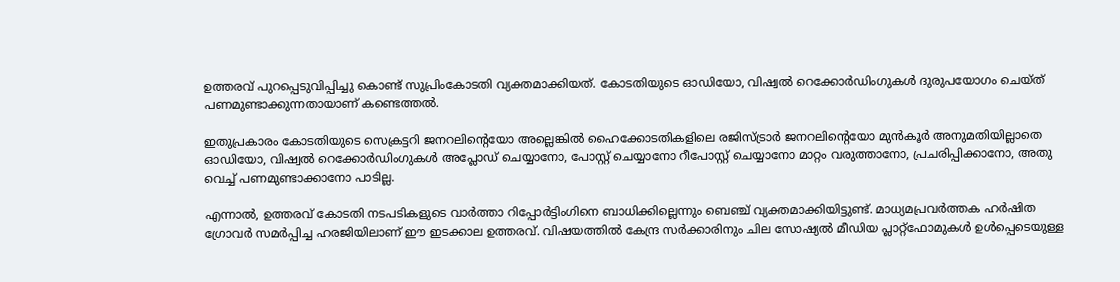ഉത്തരവ് പുറപ്പെടുവിപ്പിച്ചു കൊണ്ട് സുപ്രിംകോടതി വ്യക്തമാക്കിയത്. കോടതിയുടെ ഓഡിയോ, വിഷ്വൽ റെക്കോർഡിംഗുകൾ ദുരുപയോഗം ചെയ്ത് പണമുണ്ടാക്കുന്നതായാണ് കണ്ടെത്തൽ.

ഇതുപ്രകാരം കോടതിയുടെ സെക്രട്ടറി ജനറലിന്റെയോ അല്ലെങ്കിൽ ഹൈക്കോടതികളിലെ രജിസ്ട്രാർ ജനറലിന്റെയോ മുൻകൂർ അനുമതിയില്ലാതെ ഓഡിയോ, വിഷ്വൽ റെക്കോർഡിംഗുകൾ അപ്ലോഡ് ചെയ്യാനോ, പോസ്റ്റ് ചെയ്യാനോ റീപോസ്റ്റ് ചെയ്യാനോ മാറ്റം വരുത്താനോ, പ്രചരിപ്പിക്കാനോ, അതു വെച്ച് പണമുണ്ടാക്കാനോ പാടില്ല.

എന്നാൽ, ഉത്തരവ് കോടതി നടപടികളുടെ വാർത്താ റിപ്പോർട്ടിംഗിനെ ബാധിക്കില്ലെന്നും ബെഞ്ച് വ്യക്തമാക്കിയിട്ടുണ്ട്. മാധ്യമപ്രവർത്തക ഹർഷിത ഗ്രോവർ സമർപ്പിച്ച ഹരജിയിലാണ് ഈ ഇടക്കാല ഉത്തരവ്. വിഷയത്തിൽ കേന്ദ്ര സർക്കാരിനും ചില സോഷ്യൽ മീഡിയ പ്ലാറ്റ്‌ഫോമുകൾ ഉൾപ്പെടെയുള്ള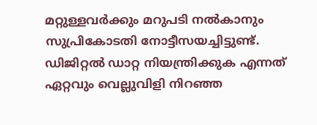മറ്റുള്ളവർക്കും മറുപടി നൽകാനും സുപ്രികോടതി നോട്ടീസയച്ചിട്ടുണ്ട്. ഡിജിറ്റൽ ഡാറ്റ നിയന്ത്രിക്കുക എന്നത് ഏറ്റവും വെല്ലുവിളി നിറഞ്ഞ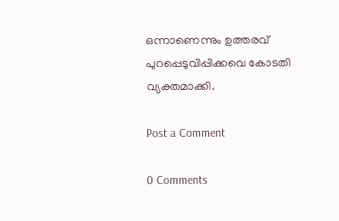ഒന്നാണെന്നും ഉത്തരവ് പുറപ്പെടുവിപ്പിക്കവെ കോടതി വ്യക്തമാക്കി.

Post a Comment

0 Comments